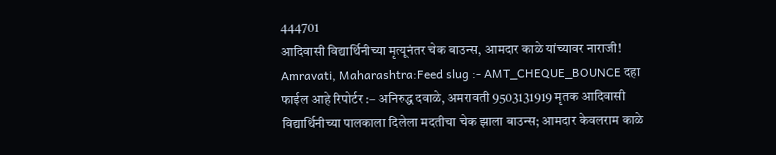444701
आदिवासी विद्यार्थिनीच्या मृत्यूनंतर चेक बाउन्स, आमदार काळे यांच्यावर नाराजी!
Amravati, Maharashtra:Feed slug :- AMT_CHEQUE_BOUNCE दहा फाईल आहे रिपोर्टर :– अनिरुद्ध दवाळे, अमरावती 9503131919 मृतक आदिवासी विद्यार्थिनीच्या पालकाला दिलेला मदतीचा चेक झाला बाउन्स; आमदार केवलराम काळे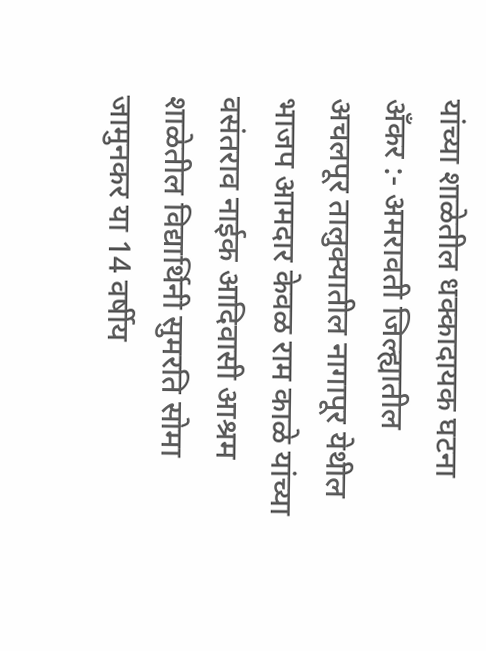यांच्या शाळेतील धक्कादायक घटना अँकर :- अमरावती जिल्ह्यातील अचलपूर तालुक्यातील नागापूर येथील भाजप आमदार केवळ राम काळे यांच्या वसंतराव नाईक आदिवासी आश्रम शाळेतील विद्यार्थिनी सुमरति सोमा जामुनकर या 14 वर्षीय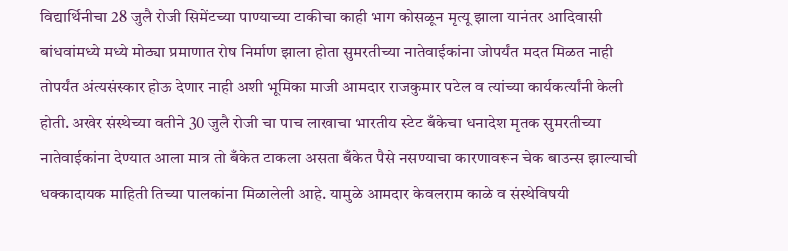विद्यार्थिनीचा 28 जुलै रोजी सिमेंटच्या पाण्याच्या टाकीचा काही भाग कोसळून मृत्यू झाला यानंतर आदिवासी बांधवांमध्ये मध्ये मोठ्या प्रमाणात रोष निर्माण झाला होता सुमरतीच्या नातेवाईकांना जोपर्यंत मदत मिळत नाही तोपर्यंत अंत्यसंस्कार होऊ देणार नाही अशी भूमिका माजी आमदार राजकुमार पटेल व त्यांच्या कार्यकर्त्यांनी केली होती. अखेर संस्थेच्या वतीने 30 जुलै रोजी चा पाच लाखाचा भारतीय स्टेट बँकेचा धनादेश मृतक सुमरतीच्या नातेवाईकांना देण्यात आला मात्र तो बँकेत टाकला असता बँकेत पैसे नसण्याचा कारणावरून चेक बाउन्स झाल्याची धक्कादायक माहिती तिच्या पालकांना मिळालेली आहे. यामुळे आमदार केवलराम काळे व संस्थेविषयी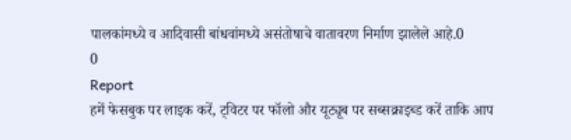पालकांमध्ये व आदिवासी बांधवांमध्ये असंतोषाचे वातावरण निर्माण झालेले आहे.0
0
Report
हमें फेसबुक पर लाइक करें, ट्विटर पर फॉलो और यूट्यूब पर सब्सक्राइब्ड करें ताकि आप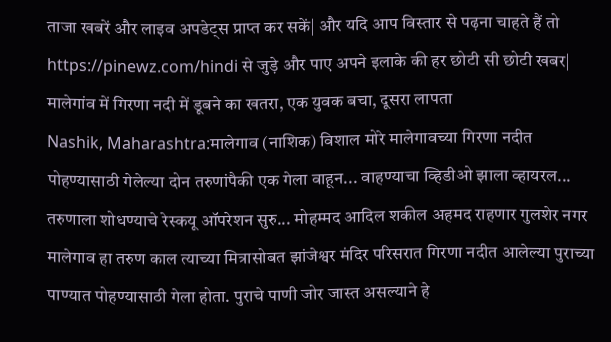ताजा खबरें और लाइव अपडेट्स प्राप्त कर सकें| और यदि आप विस्तार से पढ़ना चाहते हैं तो https://pinewz.com/hindi से जुड़े और पाए अपने इलाके की हर छोटी सी छोटी खबर|
मालेगांव में गिरणा नदी में डूबने का खतरा, एक युवक बचा, दूसरा लापता
Nashik, Maharashtra:मालेगाव (नाशिक) विशाल मोरे मालेगावच्या गिरणा नदीत पोहण्यासाठी गेलेल्या दोन तरुणांपैकी एक गेला वाहून... वाहण्याचा व्हिडीओ झाला व्हायरल... तरुणाला शोधण्याचे रेस्कयू ऑपरेशन सुरु... मोहम्मद आदिल शकील अहमद राहणार गुलशेर नगर मालेगाव हा तरुण काल त्याच्या मित्रासोबत झांजेश्वर मंदिर परिसरात गिरणा नदीत आलेल्या पुराच्या पाण्यात पोहण्यासाठी गेला होता. पुराचे पाणी जोर जास्त असल्याने हे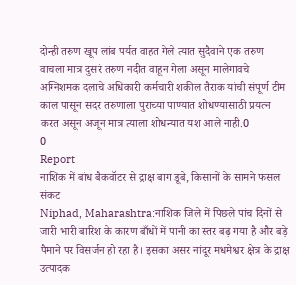दोन्ही तरुण खूप लांब पर्यत वाहत गेले त्यात सुदैवाने एक तरुण वाचला मात्र दुसरं तरुण नदीत वाहून गेला असून मालेगावचे अग्निशमक दलाचे अधिकारी कर्मचारी शकील तैराक यांची संपूर्ण टीम काल पासून सदर तरुणाला पुराच्या पाण्यात शोधण्यासाठी प्रयत्न करत असून अजून मात्र त्याला शोधन्यात यश आले नाही.0
0
Report
नाशिक में बांध बैकवॉटर से द्राक्ष बाग डूबे, किसानों के सामने फसल संकट
Niphad, Maharashtra:नाशिक जिले में पिछले पांच दिनों से जारी भारी बारिश के कारण बाँधों में पानी का स्तर बढ़ गया है और बड़े पैमाने पर विसर्जन हो रहा है। इसका असर नांदूर मधमेश्वर क्षेत्र के द्राक्ष उत्पादक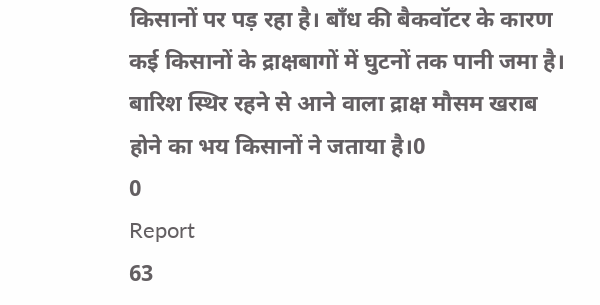किसानों पर पड़ रहा है। बाँध की बैकवॉटर के कारण कई किसानों के द्राक्षबागों में घुटनों तक पानी जमा है। बारिश स्थिर रहने से आने वाला द्राक्ष मौसम खराब होने का भय किसानों ने जताया है।0
0
Report
63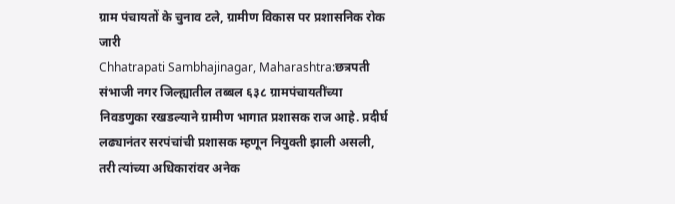ग्राम पंचायतों के चुनाव टले, ग्रामीण विकास पर प्रशासनिक रोक जारी
Chhatrapati Sambhajinagar, Maharashtra:छत्रपती संभाजी नगर जिल्ह्यातील तब्बल ६३८ ग्रामपंचायतींच्या निवडणुका रखडल्याने ग्रामीण भागात प्रशासक राज आहे. प्रदीर्घ लढ्यानंतर सरपंचांची प्रशासक म्हणून नियुक्ती झाली असली, तरी त्यांच्या अधिकारांवर अनेक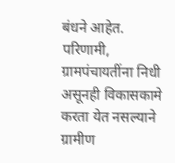बंधने आहेत. परिणामी, ग्रामपंचायतींना निधी असूनही विकासकामे करता येत नसल्याने ग्रामीण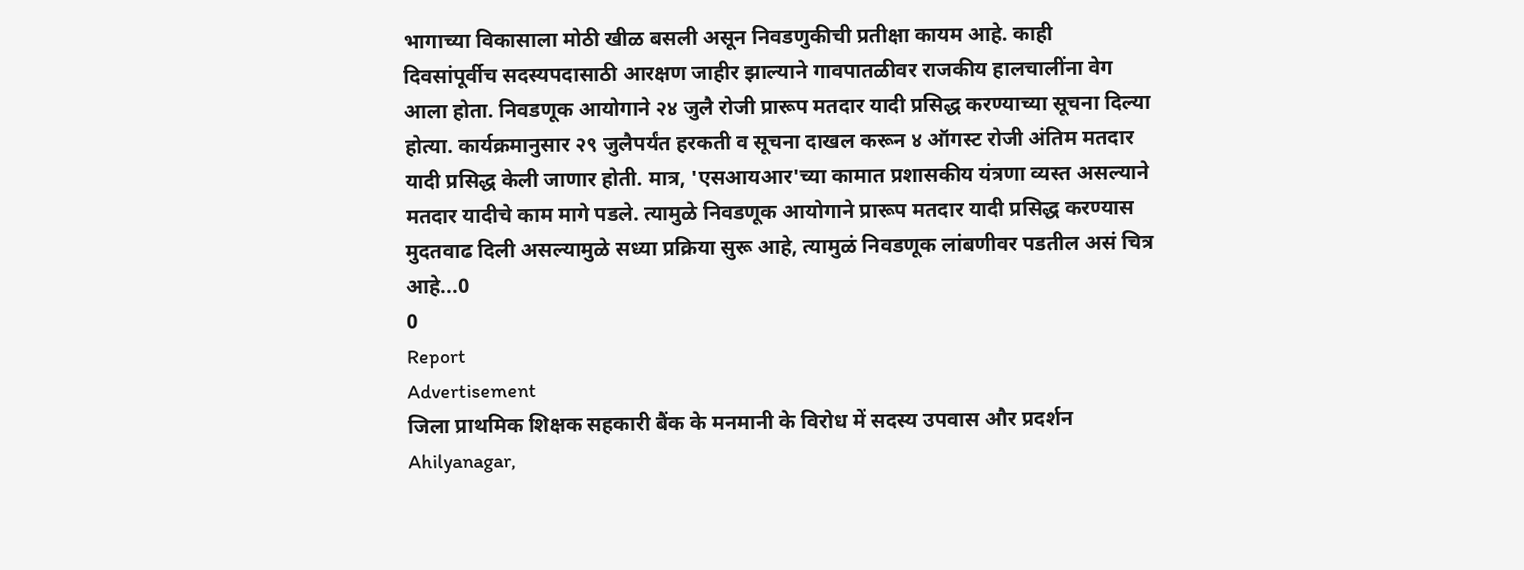भागाच्या विकासाला मोठी खीळ बसली असून निवडणुकीची प्रतीक्षा कायम आहे. काही दिवसांपूर्वीच सदस्यपदासाठी आरक्षण जाहीर झाल्याने गावपातळीवर राजकीय हालचालींना वेग आला होता. निवडणूक आयोगाने २४ जुलै रोजी प्रारूप मतदार यादी प्रसिद्ध करण्याच्या सूचना दिल्या होत्या. कार्यक्रमानुसार २९ जुलैपर्यंत हरकती व सूचना दाखल करून ४ ऑगस्ट रोजी अंतिम मतदार यादी प्रसिद्ध केली जाणार होती. मात्र, 'एसआयआर'च्या कामात प्रशासकीय यंत्रणा व्यस्त असल्याने मतदार यादीचे काम मागे पडले. त्यामुळे निवडणूक आयोगाने प्रारूप मतदार यादी प्रसिद्ध करण्यास मुदतवाढ दिली असल्यामुळे सध्या प्रक्रिया सुरू आहे, त्यामुळं निवडणूक लांबणीवर पडतील असं चित्र आहे...0
0
Report
Advertisement
जिला प्राथमिक शिक्षक सहकारी बैंक के मनमानी के विरोध में सदस्य उपवास और प्रदर्शन
Ahilyanagar,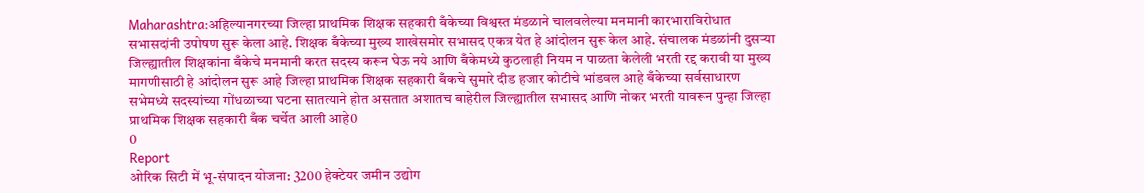Maharashtra:अहिल्यानगरच्या जिल्हा प्राथमिक शिक्षक सहकारी बँकेच्या विश्वस्त मंडळाने चालवलेल्या मनमानी कारभाराविरोधात सभासदांनी उपोषण सुरू केला आहे. शिक्षक बँकेच्या मुख्य शाखेसमोर सभासद एकत्र येत हे आंदोलन सुरू केल आहे. संचालक मंडळांनी दुसऱ्या जिल्ह्यातील शिक्षकांना बँकेचे मनमानी करत सदस्य करून घेऊ नये आणि बँकेमध्ये कुठलाही नियम न पाळता केलेली भरती रद्द करावी या मुख्य मागणीसाठी हे आंदोलन सुरू आहे जिल्हा प्राथमिक शिक्षक सहकारी बँकचे सुमारे दीड हजार कोटीचे भांडवल आहे बँकेच्या सर्वसाधारण सभेमध्ये सदस्यांच्या गोंधळाच्या घटना सातत्याने होत असतात अशातच बाहेरील जिल्ह्यातील सभासद आणि नोकर भरती यावरून पुन्हा जिल्हा प्राथमिक शिक्षक सहकारी बँक चर्चेत आली आहे0
0
Report
ओरिक सिटी में भू-संपादन योजना: 3200 हेक्टेयर जमीन उद्योग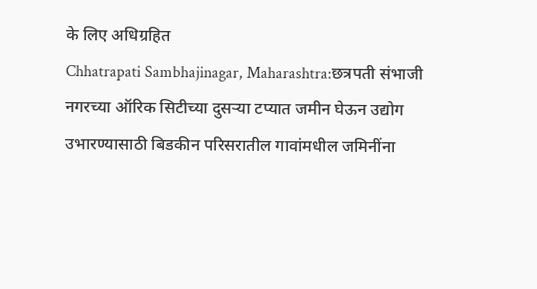के लिए अधिग्रहित
Chhatrapati Sambhajinagar, Maharashtra:छत्रपती संभाजी नगरच्या ऑरिक सिटीच्या दुसऱ्या टप्यात जमीन घेऊन उद्योग उभारण्यासाठी बिडकीन परिसरातील गावांमधील जमिनींना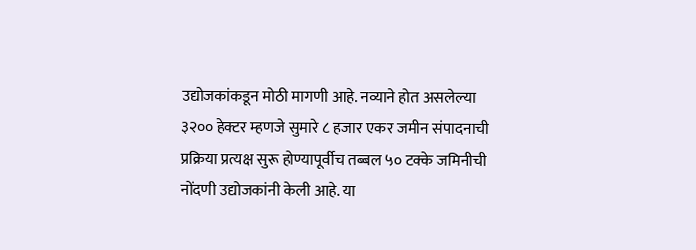उद्योजकांकडून मोठी मागणी आहे. नव्याने होत असलेल्या ३२०० हेक्टर म्हणजे सुमारे ८ हजार एकर जमीन संपादनाची प्रक्रिया प्रत्यक्ष सुरू होण्यापूर्वीच तब्बल ५० टक्के जमिनीची नोंदणी उद्योजकांनी केली आहे. या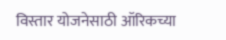विस्तार योजनेसाठी ऑरिकच्या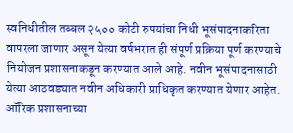स्वनिधीतील तब्बल २५०० कोटी रुपयांचा निधी भूसंपादनाकरिता वापरला जाणार असून येत्या वर्षभरात ही संपूर्ण प्रक्रिया पूर्ण करण्याचे नियोजन प्रशासनाकडून करण्यात आले आहे. नवीन भूसंपादनासाठी येत्या आठवड्यात नवीन अधिकारी प्राधिकृत करण्यात येणार आहेत. ऑरिक प्रशासनाच्या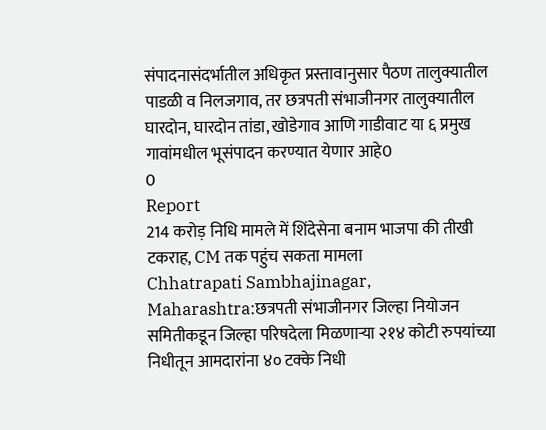संपादनासंदर्भातील अधिकृत प्रस्तावानुसार पैठण तालुक्यातील पाडळी व निलजगाव, तर छत्रपती संभाजीनगर तालुक्यातील घारदोन, घारदोन तांडा, खोडेगाव आणि गाडीवाट या ६ प्रमुख गावांमधील भूसंपादन करण्यात येणार आहे0
0
Report
214 करोड़ निधि मामले में शिंदेसेना बनाम भाजपा की तीखी टकराह, CM तक पहुंच सकता मामला
Chhatrapati Sambhajinagar, Maharashtra:छत्रपती संभाजीनगर जिल्हा नियोजन समितीकडून जिल्हा परिषदेला मिळणाऱ्या २१४ कोटी रुपयांच्या निधीतून आमदारांना ४० टक्के निधी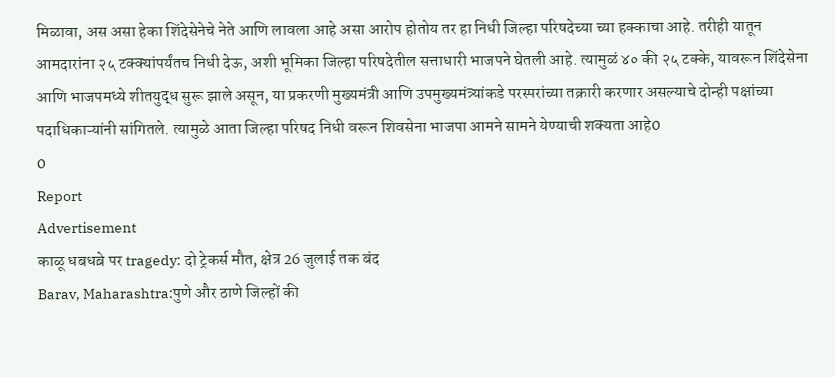मिळावा, अस असा हेका शिंदेसेनेचे नेते आणि लावला आहे असा आरोप होतोय तर हा निधी जिल्हा परिषदेच्या च्या हक्काचा आहे. तरीही यातून आमदारांना २५ टक्क्यांपर्यंतच निधी देऊ, अशी भूमिका जिल्हा परिषदेतील सत्ताधारी भाजपने घेतली आहे. त्यामुळं ४० की २५ टक्के, यावरून शिंदेसेना आणि भाजपमध्ये शीतयुद्ध सुरू झाले असून, या प्रकरणी मुख्यमंत्री आणि उपमुख्यमंत्र्यांकडे परस्परांच्या तक्रारी करणार असल्याचे दोन्ही पक्षांच्या पदाधिकाऱ्यांनी सांगितले. त्यामुळे आता जिल्हा परिषद निधी वरून शिवसेना भाजपा आमने सामने येण्याची शक्यता आहे0
0
Report
Advertisement
काळू धबधब़े पर tragedy: दो ट्रेकर्स मौत, क्षेत्र 26 जुलाई तक बंद
Barav, Maharashtra:पुणे और ठाणे जिल्हों की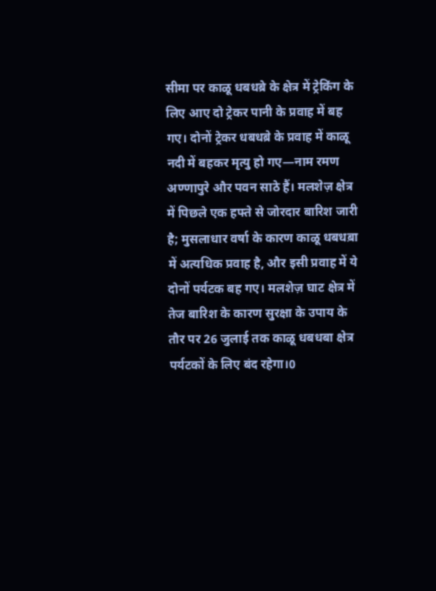सीमा पर काळू धबधब़े के क्षेत्र में ट्रेकिंग के लिए आए दो ट्रेकर पानी के प्रवाह में बह गए। दोनों ट्रेकर धबधब़े के प्रवाह में काळू नदी में बहकर मृत्यु हो गए—नाम रमण अण्णापुरे और पवन साठे हैं। मलशेज़ क्षेत्र में पिछले एक हफ्ते से जोरदार बारिश जारी है; मुसलाधार वर्षा के कारण काळू धबधब़ा में अत्यधिक प्रवाह है, और इसी प्रवाह में ये दोनों पर्यटक बह गए। मलशेज़ घाट क्षेत्र में तेज बारिश के कारण सुरक्षा के उपाय के तौर पर 26 जुलाई तक काळू धबधबा क्षेत्र पर्यटकों के लिए बंद रहेगा।0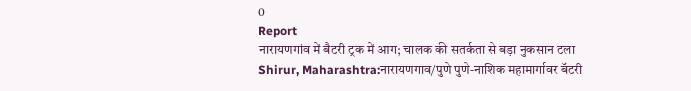0
Report
नारायणगांव में बैटरी ट्रक में आग; चालक की सतर्कता से बड़ा नुकसान टला
Shirur, Maharashtra:नारायणगाव/पुणे पुणे-नाशिक महामार्गावर बॅटरी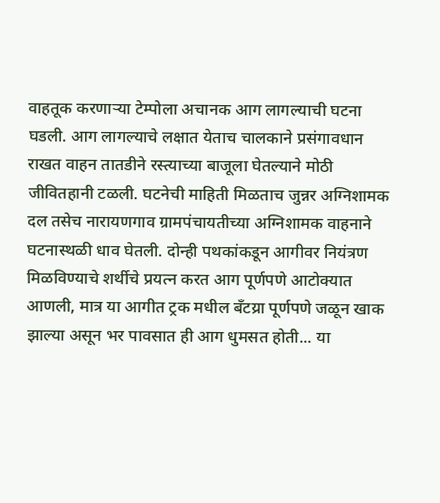वाहतूक करणाऱ्या टेम्पोला अचानक आग लागल्याची घटना घडली. आग लागल्याचे लक्षात येताच चालकाने प्रसंगावधान राखत वाहन तातडीने रस्त्याच्या बाजूला घेतल्याने मोठी जीवितहानी टळली. घटनेची माहिती मिळताच जुन्नर अग्निशामक दल तसेच नारायणगाव ग्रामपंचायतीच्या अग्निशामक वाहनाने घटनास्थळी धाव घेतली. दोन्ही पथकांकडून आगीवर नियंत्रण मिळविण्याचे शर्थीचे प्रयत्न करत आग पूर्णपणे आटोक्यात आणली, मात्र या आगीत ट्रक मधील बँटय्रा पूर्णपणे जळून खाक झाल्या असून भर पावसात ही आग धुमसत होती... या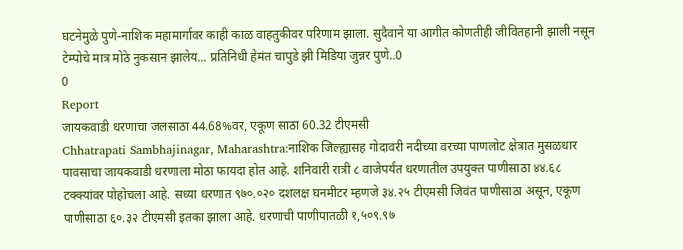घटनेमुळे पुणे-नाशिक महामार्गावर काही काळ वाहतुकीवर परिणाम झाला. सुदैवाने या आगीत कोणतीही जीवितहानी झाली नसून टेम्पोचे मात्र मोठे नुकसान झालेय... प्रतिनिधी हेमंत चापुडे झी मिडिया जुन्नर पुणे..0
0
Report
जायकवाडी धरणाचा जलसाठा 44.68%वर, एकूण साठा 60.32 टीएमसी
Chhatrapati Sambhajinagar, Maharashtra:नाशिक जिल्ह्यासह गोदावरी नदीच्या वरच्या पाणलोट क्षेत्रात मुसळधार पावसाचा जायकवाडी धरणाला मोठा फायदा होत आहे. शनिवारी रात्री ८ वाजेपर्यंत धरणातील उपयुक्त पाणीसाठा ४४.६८ टक्क्यांवर पोहोचला आहे. सध्या धरणात ९७०.०२० दशलक्ष घनमीटर म्हणजे ३४.२५ टीएमसी जिवंत पाणीसाठा असून, एकूण पाणीसाठा ६०.३२ टीएमसी इतका झाला आहे. धरणाची पाणीपातळी १,५०९.९७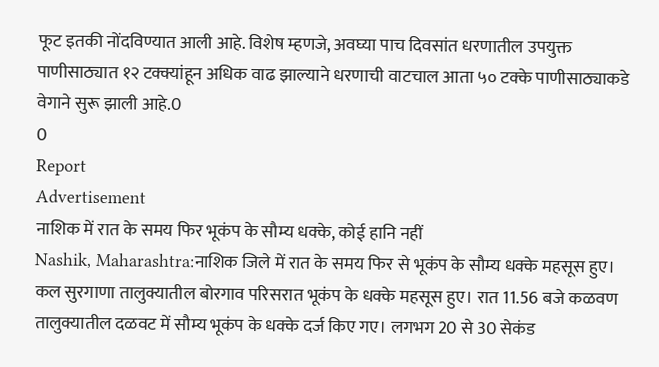फूट इतकी नोंदविण्यात आली आहे. विशेष म्हणजे, अवघ्या पाच दिवसांत धरणातील उपयुक्त पाणीसाठ्यात १२ टक्क्यांहून अधिक वाढ झाल्याने धरणाची वाटचाल आता ५० टक्के पाणीसाठ्याकडे वेगाने सुरू झाली आहे.0
0
Report
Advertisement
नाशिक में रात के समय फिर भूकंप के सौम्य धक्के, कोई हानि नहीं
Nashik, Maharashtra:नाशिक जिले में रात के समय फिर से भूकंप के सौम्य धक्के महसूस हुए। कल सुरगाणा तालुक्यातील बोरगाव परिसरात भूकंप के धक्के महसूस हुए। रात 11.56 बजे कळवण तालुक्यातील दळवट में सौम्य भूकंप के धक्के दर्ज किए गए। लगभग 20 से 30 सेकंड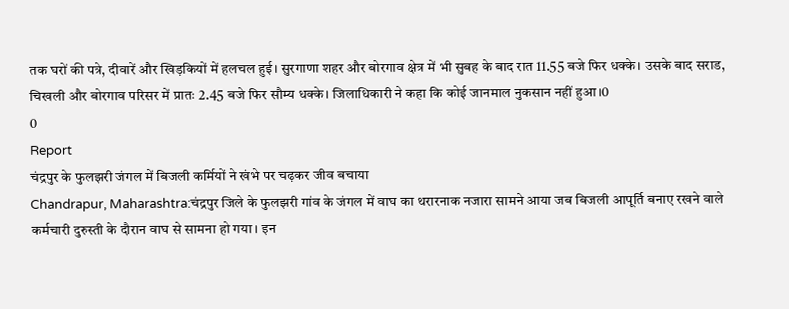तक घरों की पत्रे, दीवारें और खिड़कियों में हलचल हुई। सुरगाणा शहर और बोरगाव क्षेत्र में भी सुबह के बाद रात 11.55 बजे फिर धक्के। उसके बाद सराड, चिखली और बोरगाव परिसर में प्रातः 2.45 बजे फिर सौम्य धक्के। जिलाधिकारी ने कहा कि कोई जानमाल नुकसान नहीं हुआ।0
0
Report
चंद्रपुर के फुलझरी जंगल में बिजली कर्मियों ने खंभे पर चढ़कर जीव बचाया
Chandrapur, Maharashtra:चंद्रपुर जिले के फुलझरी गांव के जंगल में वाघ का थरारनाक नजारा सामने आया जब बिजली आपूर्ति बनाए रखने वाले कर्मचारी दुरुस्ती के दौरान वाघ से सामना हो गया। इन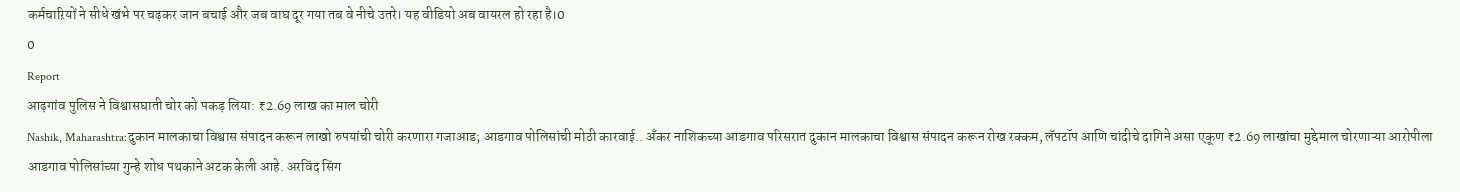कर्मचाऱियों ने सीधे खंभे पर चढ़कर जान बचाई और जब वाघ दूर गया तब वे नीचे उतरे। यह वीडियो अब वायरल हो रहा है।0
0
Report
आढ़गांव पुलिस ने विश्वासघाती चोर को पकड़ लिया: ₹2.69 लाख का माल चोरी
Nashik, Maharashtra:दुकान मालकाचा विश्वास संपादन करून लाखो रुपयांची चोरी करणारा गजाआड; आडगाव पोलिसांची मोठी कारवाई.. अँकर नाशिकच्या आडगाव परिसरात दुकान मालकाचा विश्वास संपादन करून रोख रक्कम, लॅपटॉप आणि चांदीचे दागिने असा एकूण ₹2.69 लाखांचा मुद्देमाल चोरणाऱ्या आरोपीला आडगाव पोलिसांच्या गुन्हे शोध पथकाने अटक केली आहे. अरविंद सिंग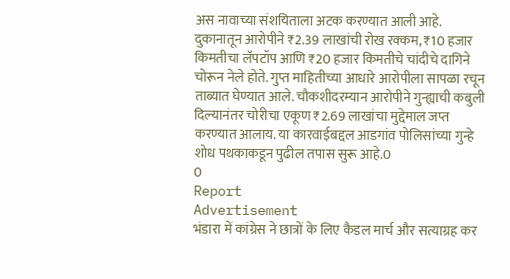अस नावाच्या संशयिताला अटक करण्यात आली आहे. दुकानातून आरोपीने ₹2.39 लाखांची रोख रक्कम, ₹10 हजार किमतीचा लॅपटॉप आणि ₹20 हजार किमतीचे चांदीचे दागिने चोरून नेले होते. गुप्त माहितीच्या आधारे आरोपीला सापळा रचून ताब्यात घेण्यात आले. चौकशीदरम्यान आरोपीने गुन्ह्याची कबुली दिल्यानंतर चोरीचा एकूण ₹2.69 लाखांचा मुद्देमाल जप्त करण्यात आलाय. या कारवाईबद्दल आडगांव पोलिसांच्या गुन्हे शोध पथकाकडून पुढील तपास सुरू आहे.0
0
Report
Advertisement
भंडारा में कांग्रेस ने छात्रों के लिए कैडल मार्च और सत्याग्रह कर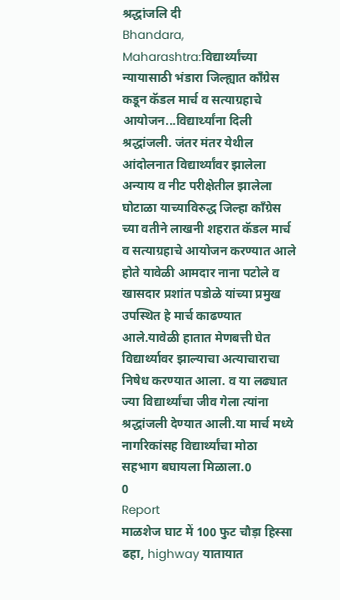श्रद्धांजलि दी
Bhandara, Maharashtra:विद्यार्थ्यांच्या न्यायासाठी भंडारा जिल्ह्यात काँग्रेस कडून कॅडल मार्च व सत्याग्रहाचे आयोजन...विद्यार्थ्यांना दिली श्रद्धांजली. जंतर मंतर येथील आंदोलनात विद्यार्थ्यांवर झालेला अन्याय व नीट परीक्षेतील झालेला घोटाळा याच्याविरुद्ध जिल्हा काँग्रेस च्या वतीने लाखनी शहरात कॅडल मार्च व सत्याग्रहाचे आयोजन करण्यात आले होते यावेळी आमदार नाना पटोले व खासदार प्रशांत पडोळे यांच्या प्रमुख उपस्थित हे मार्च काढण्यात आले.यावेळी हातात मेणबत्ती घेत विद्यार्थ्यावर झाल्याचा अत्याचाराचा निषेध करण्यात आला. व या लढ्यात ज्या विद्यार्थ्यांचा जीव गेला त्यांना श्रद्धांजली देण्यात आली.या मार्च मध्ये नागरिकांसह विद्यार्थ्यांचा मोठा सहभाग बघायला मिळाला.0
0
Report
माळशेज घाट में 100 फुट चौड़ा हिस्सा ढहा, highway यातायात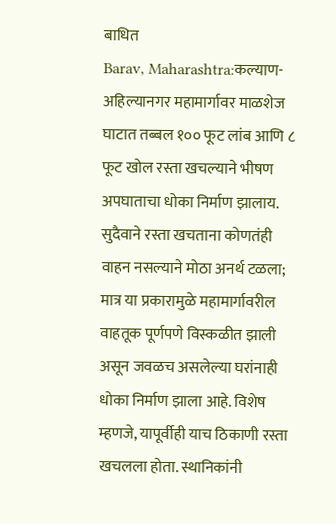बाधित
Barav, Maharashtra:कल्याण-अहिल्यानगर महामार्गावर माळशेज घाटात तब्बल १०० फूट लांब आणि ८ फूट खोल रस्ता खचल्याने भीषण अपघाताचा धोका निर्माण झालाय. सुदैवाने रस्ता खचताना कोणतंही वाहन नसल्याने मोठा अनर्थ टळला; मात्र या प्रकारामुळे महामार्गावरील वाहतूक पूर्णपणे विस्कळीत झाली असून जवळच असलेल्या घरांनाही धोका निर्माण झाला आहे. विशेष म्हणजे, यापूर्वीही याच ठिकाणी रस्ता खचलला होता. स्थानिकांनी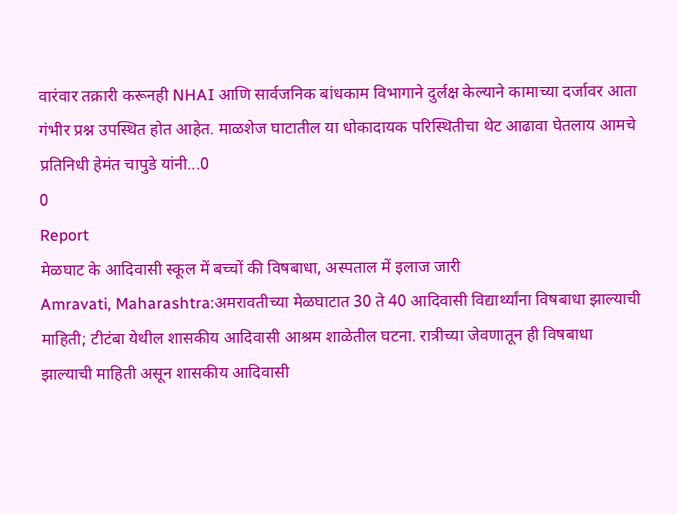वारंवार तक्रारी करूनही NHAI आणि सार्वजनिक बांधकाम विभागाने दुर्लक्ष केल्याने कामाच्या दर्जावर आता गंभीर प्रश्न उपस्थित होत आहेत. माळशेज घाटातील या धोकादायक परिस्थितीचा थेट आढावा घेतलाय आमचे प्रतिनिधी हेमंत चापुडे यांनी...0
0
Report
मेळघाट के आदिवासी स्कूल में बच्चों की विषबाधा, अस्पताल में इलाज जारी
Amravati, Maharashtra:अमरावतीच्या मेळघाटात 30 ते 40 आदिवासी विद्यार्थ्यांना विषबाधा झाल्याची माहिती; टीटंबा येथील शासकीय आदिवासी आश्रम शाळेतील घटना. रात्रीच्या जेवणातून ही विषबाधा झाल्याची माहिती असून शासकीय आदिवासी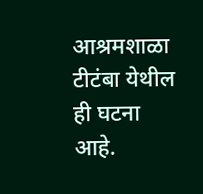आश्रमशाळा टीटंबा येथील ही घटना आहे.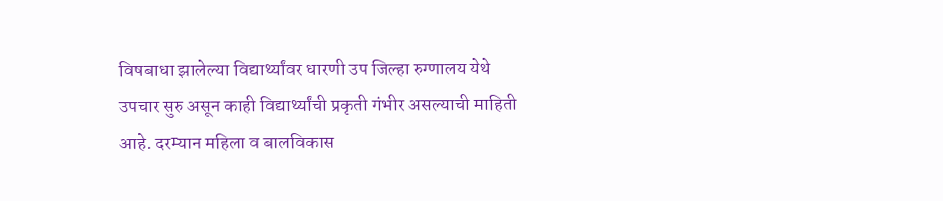विषबाधा झालेल्या विद्यार्थ्यांवर धारणी उप जिल्हा रुग्णालय येथे उपचार सुरु असून काही विद्यार्थ्यांची प्रकृती गंभीर असल्याची माहिती आहे. दरम्यान महिला व बालविकास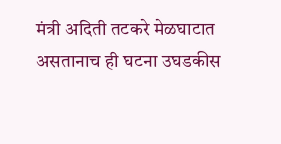मंत्री अदिती तटकरे मेळघाटात असतानाच ही घटना उघडकीस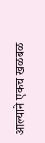आल्याने एकच खळबळ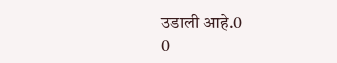उडाली आहे.0
0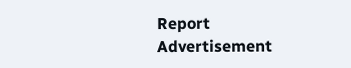Report
Advertisement